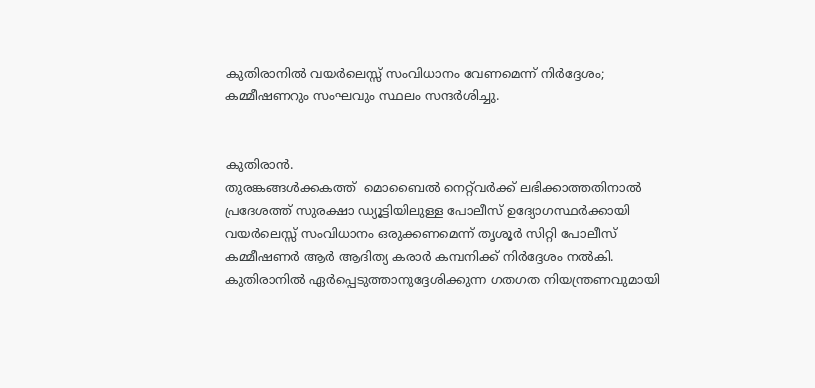കുതിരാനിൽ വയർലെസ്സ് സംവിധാനം വേണമെന്ന് നിർദ്ദേശം; കമ്മീഷണറും സംഘവും സ്ഥലം സന്ദർശിച്ചു.


കുതിരാൻ.
തുരങ്കങ്ങൾക്കകത്ത്  മൊബൈൽ നെറ്റ്‌വർക്ക് ലഭിക്കാത്തതിനാൽ പ്രദേശത്ത് സുരക്ഷാ ഡ്യൂട്ടിയിലുള്ള പോലീസ് ഉദ്യോഗസ്ഥർക്കായി വയർലെസ്സ് സംവിധാനം ഒരുക്കണമെന്ന് തൃശൂർ സിറ്റി പോലീസ് കമ്മീഷണർ ആർ ആദിത്യ കരാർ കമ്പനിക്ക് നിർദ്ദേശം നൽകി. കുതിരാനിൽ ഏർപ്പെടുത്താനുദ്ദേശിക്കുന്ന ഗതഗത നിയന്ത്രണവുമായി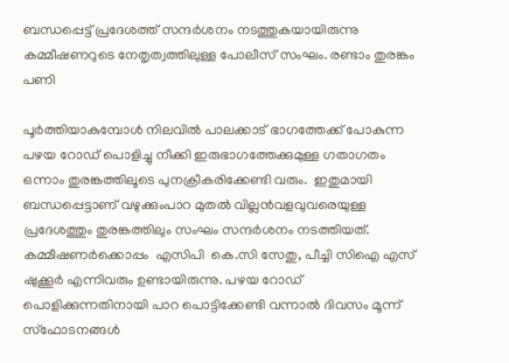ബന്ധപ്പെട്ട് പ്രദേശത്ത് സന്ദർശനം നടത്തുകയായിരുന്നു കമ്മീഷണറുടെ നേതൃത്വത്തിലുള്ള പോലീസ് സംഘം. രണ്ടാം തുരങ്കം പണി

പൂർത്തിയാകുമ്പോൾ നിലവിൽ പാലക്കാട് ഭാഗത്തേക്ക് പോകുന്ന പഴയ റോഡ് പൊളിച്ചു നീക്കി ഇരുഭാഗത്തേക്കുമുള്ള ഗതാഗതം ഒന്നാം തുരങ്കത്തിലൂടെ പുനക്രീകരിക്കേണ്ടി വരും.  ഇതുമായി ബന്ധപ്പെട്ടാണ് വഴുക്കുംപാറ മുതൽ വില്ലൻവളവുവരെയുള്ള പ്രദേശത്തും തുരങ്കത്തിലും സംഘം സന്ദർശനം നടത്തിയത്. കമ്മീഷണർക്കൊപ്പം  എസിപി  കെ.സി സേതു, പീച്ചി സിഐ എസ് ഷുക്കൂർ എന്നിവരും ഉണ്ടായിരുന്നു. പഴയ റോഡ് പൊളിക്കുന്നതിനായി പാറ പൊട്ടിക്കേണ്ടി വന്നാൽ ദിവസം മൂന്ന് സ്‌ഫോടനങ്ങൾ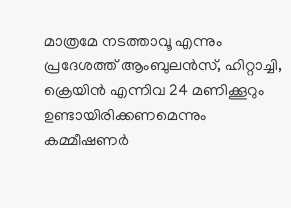മാത്രമേ നടത്താവൂ എന്നും പ്രദേശത്ത് ആംബുലൻസ്, ഹിറ്റാച്ചി, ക്രെയിൻ എന്നിവ 24 മണിക്കൂറും ഉണ്ടായിരിക്കണമെന്നും കമ്മീഷണർ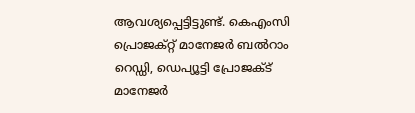ആവശ്യപ്പെട്ടിട്ടുണ്ട്. കെഎംസി പ്രൊജക്റ്റ് മാനേജർ ബൽറാം റെഡ്ഡി, ഡെപ്യൂട്ടി പ്രോജക്ട് മാനേജർ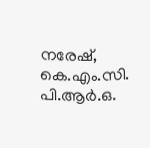നരേഷ്, കെ.എം.സി. പി.ആർ.ഒ.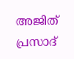അജിത് പ്രസാദ്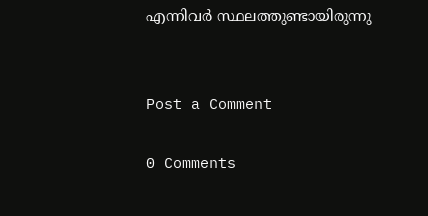എന്നിവർ സ്ഥലത്തുണ്ടായിരുന്നു


Post a Comment

0 Comments